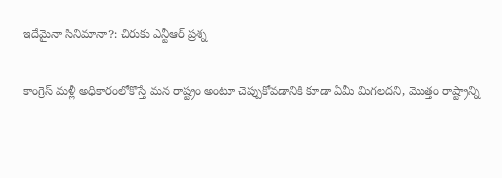ఇదేమైనా సినిమానా?: చిరుకు ఎన్టీఆర్ ప్రశ్న

కాంగ్రెస్ మళ్లీ అధికారంలోకొస్తే మన రాష్ట్రం అంటూ చెప్పుకోవడానికి కూడా ఏమీ మిగలదని, మొత్తం రాష్ట్రాన్ని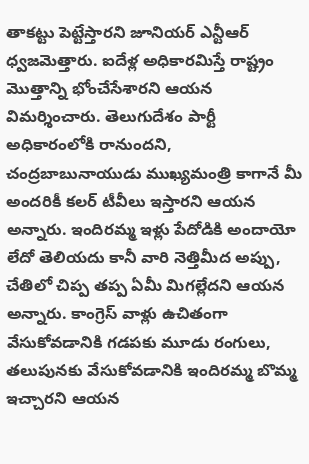తాకట్టు పెట్టేస్తారని జూనియర్ ఎన్టీఆర్ ధ్వజమెత్తారు. ఐదేళ్ల అధికారమిస్తే రాష్ట్రం మొత్తాన్ని భోంచేసేశారని ఆయన విమర్శించారు. తెలుగుదేశం పార్టీ అధికారంలోకి రానుందని, చంద్రబాబునాయుడు ముఖ్యమంత్రి కాగానే మీ అందరికీ కలర్ టీవీలు ఇస్తారని ఆయన అన్నారు. ఇందిరమ్మ ఇళ్లు పేదోడికి అందాయో లేదో తెలియదు కానీ వారి నెత్తిమీద అప్పు, చేతిలో చిప్ప తప్ప ఏమీ మిగల్లేదని ఆయన అన్నారు. కాంగ్రెస్ వాళ్లు ఉచితంగా వేసుకోవడానికి గడపకు మూడు రంగులు, తలుపునకు వేసుకోవడానికి ఇందిరమ్మ బొమ్మ ఇచ్చారని ఆయన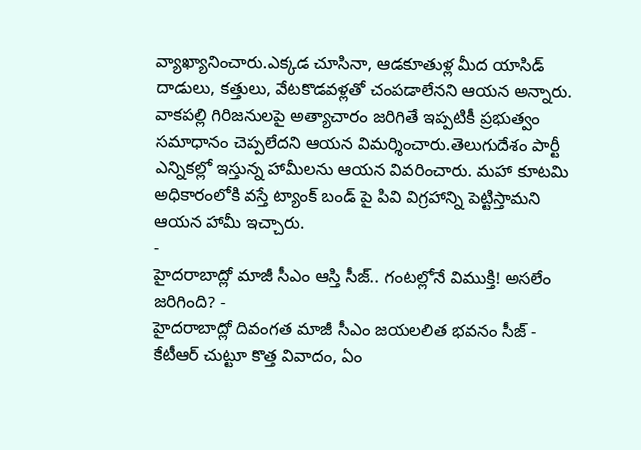వ్యాఖ్యానించారు.ఎక్కడ చూసినా, ఆడకూతుళ్ల మీద యాసిడ్ దాడులు, కత్తులు, వేటకొడవళ్లతో చంపడాలేనని ఆయన అన్నారు. వాకపల్లి గిరిజనులపై అత్యాచారం జరిగితే ఇప్పటికీ ప్రభుత్వం సమాధానం చెప్పలేదని ఆయన విమర్శించారు.తెలుగుదేశం పార్టీ ఎన్నికల్లో ఇస్తున్న హామీలను ఆయన వివరించారు. మహా కూటమి అధికారంలోకి వస్తే ట్యాంక్ బండ్ పై పివి విగ్రహాన్ని పెట్టిస్తామని ఆయన హామీ ఇచ్చారు.
-
హైదరాబాద్లో మాజీ సీఎం ఆస్తి సీజ్.. గంటల్లోనే విముక్తి! అసలేం జరిగింది? -
హైదరాబాద్లో దివంగత మాజీ సీఎం జయలలిత భవనం సీజ్ -
కేటీఆర్ చుట్టూ కొత్త వివాదం, ఏం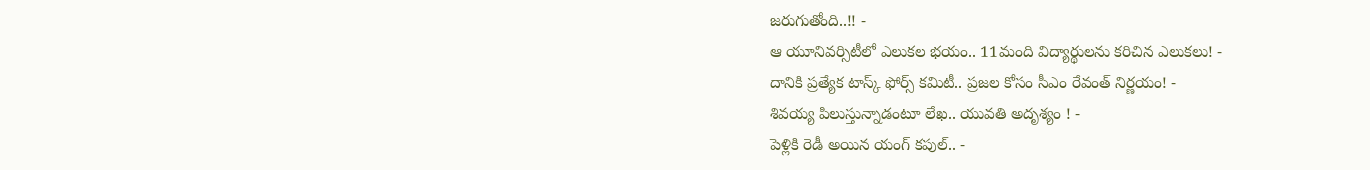జరుగుతోంది..!! -
ఆ యూనివర్సిటీలో ఎలుకల భయం.. 11మంది విద్యార్థులను కరిచిన ఎలుకలు! -
దానికి ప్రత్యేక టాస్క్ ఫోర్స్ కమిటీ.. ప్రజల కోసం సీఎం రేవంత్ నిర్ణయం! -
శివయ్య పిలుస్తున్నాడంటూ లేఖ.. యువతి అదృశ్యం ! -
పెళ్లికి రెడీ అయిన యంగ్ కపుల్.. -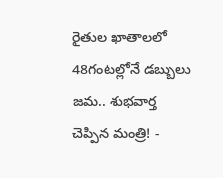రైతుల ఖాతాలలో 48గంటల్లోనే డబ్బులు జమ.. శుభవార్త చెప్పిన మంత్రి! -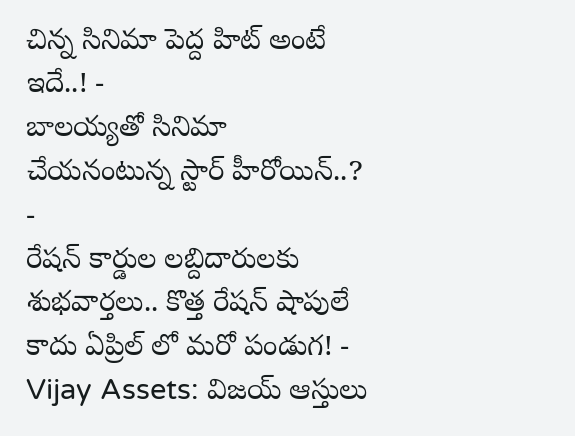చిన్న సినిమా పెద్ద హిట్ అంటే ఇదే..! -
బాలయ్యతో సినిమా చేయనంటున్న స్టార్ హీరోయిన్..? -
రేషన్ కార్డుల లబ్దిదారులకు శుభవార్తలు.. కొత్త రేషన్ షాపులే కాదు ఏప్రిల్ లో మరో పండుగ! -
Vijay Assets: విజయ్ ఆస్తులు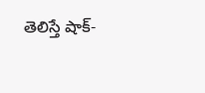తెలిస్తే షాక్-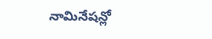నామినేషన్లో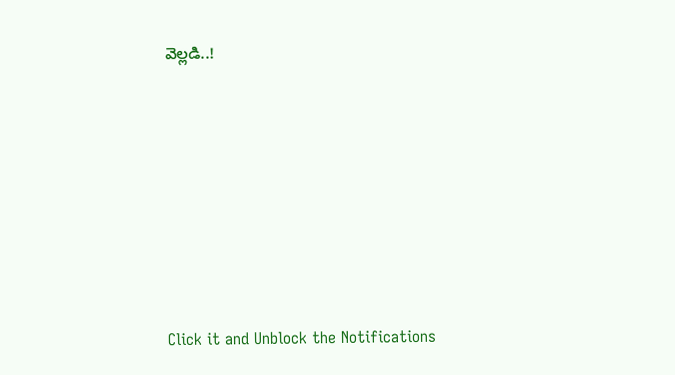వెల్లడి..!












Click it and Unblock the Notifications